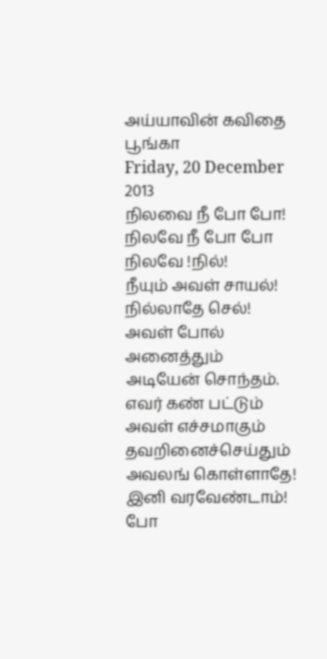அய்யாவின் கவிதை பூங்கா
Friday, 20 December 2013
நிலவை நீ போ போ!
நிலவே நீ போ போ
நிலவே !நில்!
நீயும் அவள் சாயல்!
நில்லாதே செல்!
அவள் போல் அனைத்தும்
அடியேன் சொந்தம்.
எவர் கண் பட்டும்
அவள் எச்சமாகும்
தவறினைச்செய்தும்
அவலங் கொள்ளாதே!
இனி வரவேண்டாம்!
போ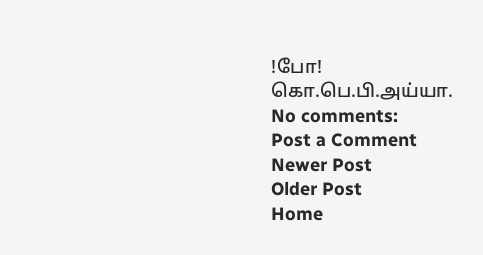!போ!
கொ.பெ.பி.அய்யா.
No comments:
Post a Comment
Newer Post
Older Post
Home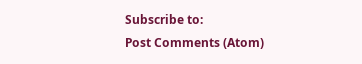Subscribe to:
Post Comments (Atom)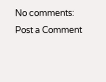No comments:
Post a Comment